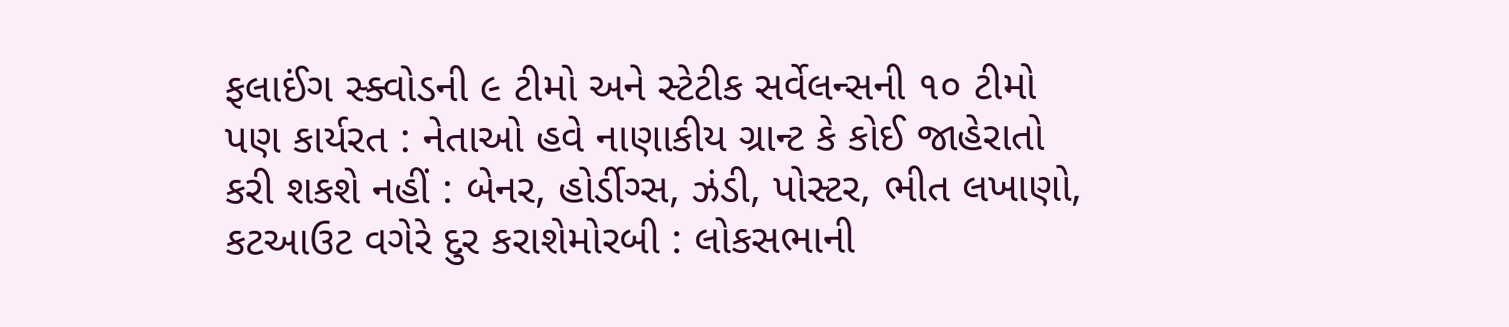ફલાઈંગ સ્ક્વોડની ૯ ટીમો અને સ્ટેટીક સર્વેલન્સની ૧૦ ટીમો પણ કાર્યરત : નેતાઓ હવે નાણાકીય ગ્રાન્ટ કે કોઈ જાહેરાતો કરી શકશે નહીં : બેનર, હોર્ડીગ્સ, ઝંડી, પોસ્ટર, ભીત લખાણો, કટઆઉટ વગેરે દુર કરાશેમોરબી : લોકસભાની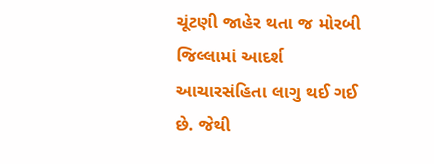ચૂંટણી જાહેર થતા જ મોરબી જિલ્લામાં આદર્શ આચારસંહિતા લાગુ થઈ ગઈ છે. જેથી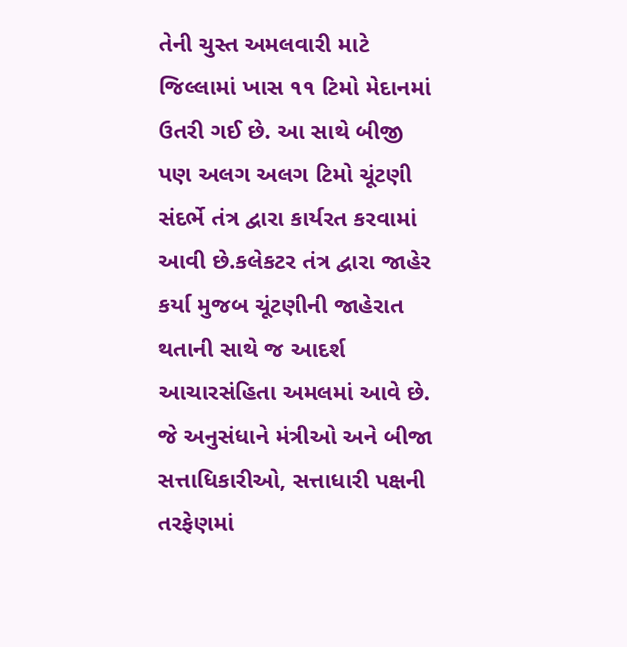તેની ચુસ્ત અમલવારી માટે જિલ્લામાં ખાસ ૧૧ ટિમો મેદાનમાં ઉતરી ગઈ છે. આ સાથે બીજી પણ અલગ અલગ ટિમો ચૂંટણી સંદર્ભે તંત્ર દ્વારા કાર્યરત કરવામાં આવી છે.કલેકટર તંત્ર દ્વારા જાહેર કર્યા મુજબ ચૂંટણીની જાહેરાત થતાની સાથે જ આદર્શ આચારસંહિતા અમલમાં આવે છે. જે અનુસંધાને મંત્રીઓ અને બીજા સત્તાધિકારીઓ, સત્તાધારી પક્ષની તરફેણમાં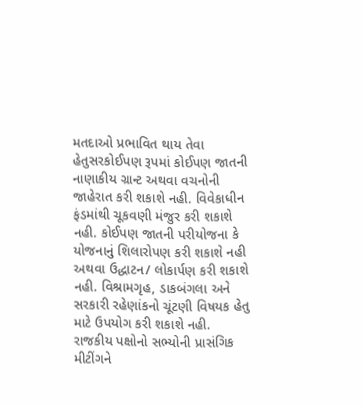મતદાઓ પ્રભાવિત થાય તેવા હેતુસરકોઈપણ રૂપમાં કોઈપણ જાતની નાણાકીય ગ્રાન્ટ અથવા વચનોની જાહેરાત કરી શકાશે નહી. વિવેકાધીન ફંડમાંથી ચૂકવણી મંજુર કરી શકાશે નહી. કોઈપણ જાતની પરીયોજના કે યોજનાનું શિલારોપણ કરી શકાશે નહી અથવા ઉદ્ધાટન/ લોકાર્પણ કરી શકાશે નહી. વિશ્રામગૃહ, ડાકબંગલા અને સરકારી રહેણાંકનો ચૂંટણી વિષયક હેતુ માટે ઉપયોગ કરી શકાશે નહી. રાજકીય પક્ષોનો સભ્યોની પ્રાસંગિક મીટીંગને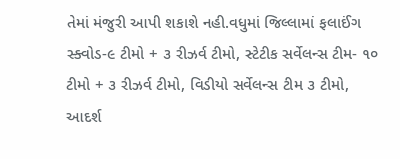તેમાં મંજુરી આપી શકાશે નહી.વધુમાં જિલ્લામાં ફલાઈંગ સ્ક્વોડ-૯ ટીમો + ૩ રીઝર્વ ટીમો, સ્ટેટીક સર્વેલન્સ ટીમ- ૧૦ ટીમો + ૩ રીઝર્વ ટીમો, વિડીયો સર્વેલન્સ ટીમ ૩ ટીમો, આદર્શ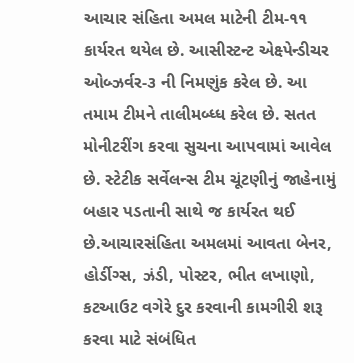આચાર સંહિતા અમલ માટેની ટીમ-૧૧ કાર્યરત થયેલ છે. આસીસ્ટન્ટ એક્ષ્પેન્ડીચર ઓબ્ઝર્વર-૩ ની નિમણુંક કરેલ છે. આ તમામ ટીમને તાલીમબ્ધ્ધ કરેલ છે. સતત મોનીટરીંગ કરવા સુચના આપવામાં આવેલ છે. સ્ટેટીક સર્વેલન્સ ટીમ ચૂંટણીનું જાહેનામું બહાર પડતાની સાથે જ કાર્યરત થઈ છે.આચારસંહિતા અમલમાં આવતા બેનર, હોર્ડીગ્સ, ઝંડી, પોસ્ટર, ભીત લખાણો, કટઆઉટ વગેરે દુર કરવાની કામગીરી શરૂ કરવા માટે સંબંધિત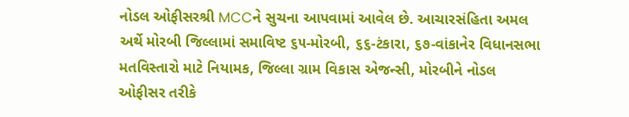નોડલ ઓફીસરશ્રી MCCને સુચના આપવામાં આવેલ છે. આચારસંહિતા અમલ અર્થે મોરબી જિલ્લામાં સમાવિષ્ટ ૬૫-મોરબી, ૬૬-ટંકારા, ૬૭-વાંકાનેર વિધાનસભા મતવિસ્તારો માટે નિયામક, જિલ્લા ગ્રામ વિકાસ એજન્સી, મોરબીને નોડલ ઓફીસર તરીકે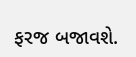ફરજ બજાવશે.